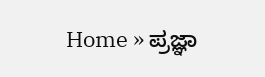Home » ಪ್ರಜ್ಞಾ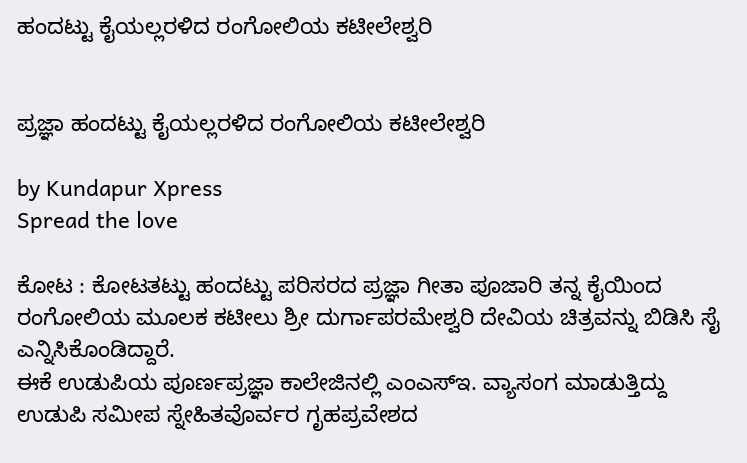ಹಂದಟ್ಟು ಕೈಯಲ್ಲರಳಿದ ರಂಗೋಲಿಯ ಕಟೀಲೇಶ್ವರಿ


ಪ್ರಜ್ಞಾ ಹಂದಟ್ಟು ಕೈಯಲ್ಲರಳಿದ ರಂಗೋಲಿಯ ಕಟೀಲೇಶ್ವರಿ

by Kundapur Xpress
Spread the love

ಕೋಟ : ಕೋಟತಟ್ಟು ಹಂದಟ್ಟು ಪರಿಸರದ ಪ್ರಜ್ಞಾ ಗೀತಾ ಪೂಜಾರಿ ತನ್ನ ಕೈಯಿಂದ ರಂಗೋಲಿಯ ಮೂಲಕ ಕಟೀಲು ಶ್ರೀ ದುರ್ಗಾಪರಮೇಶ್ವರಿ ದೇವಿಯ ಚಿತ್ರವನ್ನು ಬಿಡಿಸಿ ಸೈ ಎನ್ನಿಸಿಕೊಂಡಿದ್ದಾರೆ.
ಈಕೆ ಉಡುಪಿಯ ಪೂರ್ಣಪ್ರಜ್ಞಾ ಕಾಲೇಜಿನಲ್ಲಿ ಎಂಎಸ್‌ಇ. ವ್ಯಾಸಂಗ ಮಾಡುತ್ತಿದ್ದು ಉಡುಪಿ ಸಮೀಪ ಸ್ನೇಹಿತವೊರ್ವರ ಗೃಹಪ್ರವೇಶದ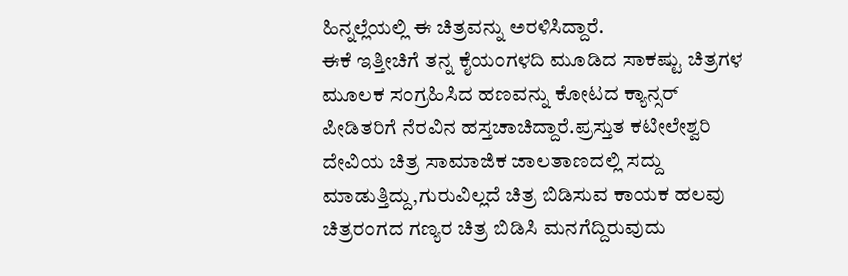ಹಿನ್ನಲ್ಲೆಯಲ್ಲಿ ಈ ಚಿತ್ರವನ್ನು ಅರಳಿಸಿದ್ದಾರೆ.
ಈಕೆ ಇತ್ತೀಚಿಗೆ ತನ್ನ ಕೈಯಂಗಳದಿ ಮೂಡಿದ ಸಾಕಷ್ಟು ಚಿತ್ರಗಳ ಮೂಲಕ ಸಂಗ್ರಹಿಸಿದ ಹಣವನ್ನು ಕೋಟದ ಕ್ಯಾನ್ಸರ್ ಪೀಡಿತರಿಗೆ ನೆರವಿನ ಹಸ್ತಚಾಚಿದ್ದಾರೆ.ಪ್ರಸ್ತುತ ಕಟೀಲೇಶ್ವರಿ ದೇವಿಯ ಚಿತ್ರ ಸಾಮಾಜಿಕ ಜಾಲತಾಣದಲ್ಲಿ ಸದ್ದು ಮಾಡುತ್ತಿದ್ದು,ಗುರುವಿಲ್ಲದೆ ಚಿತ್ರ ಬಿಡಿಸುವ ಕಾಯಕ ಹಲವು ಚಿತ್ರರಂಗದ ಗಣ್ಯರ ಚಿತ್ರ ಬಿಡಿಸಿ ಮನಗೆದ್ದಿರುವುದು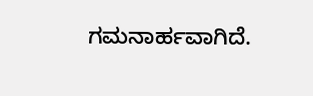ಗಮನಾರ್ಹವಾಗಿದೆ.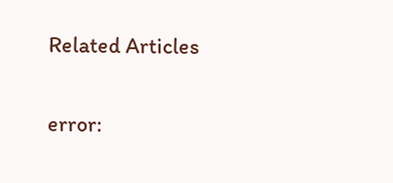Related Articles

error: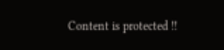Content is protected !!